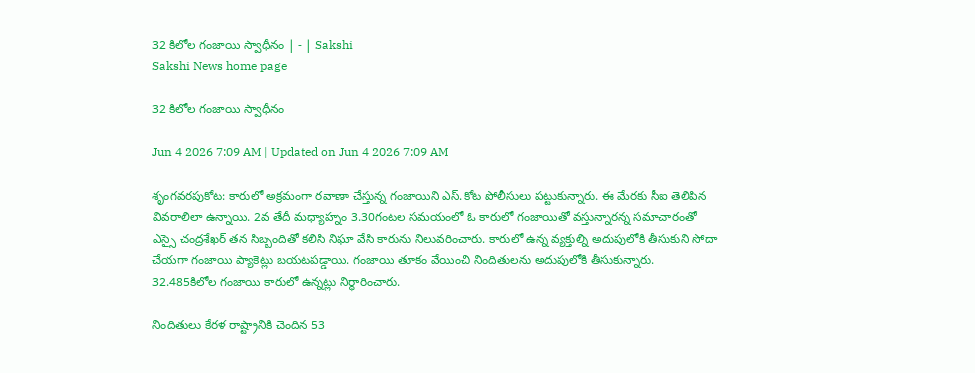32 కిలోల గంజాయి స్వాధీనం | - | Sakshi
Sakshi News home page

32 కిలోల గంజాయి స్వాధీనం

Jun 4 2026 7:09 AM | Updated on Jun 4 2026 7:09 AM

శృంగవరపుకోట: కారులో అక్రమంగా రవాణా చేస్తున్న గంజాయిని ఎస్‌.కోట పోలీసులు పట్టుకున్నారు. ఈ మేరకు సీఐ తెలిపిన వివరాలిలా ఉన్నాయి. 2వ తేదీ మధ్యాహ్నం 3.30గంటల సమయంలో ఓ కారులో గంజాయితో వస్తున్నారన్న సమాచారంతో ఎస్సై చంద్రశేఖర్‌ తన సిబ్బందితో కలిసి నిఘా వేసి కారును నిలువరించారు. కారులో ఉన్న వ్యక్తుల్ని అదుపులోకి తీసుకుని సోదా చేయగా గంజాయి ప్యాకెట్లు బయటపడ్డాయి. గంజాయి తూకం వేయించి నిందితులను అదుపులోకి తీసుకున్నారు. 32.485కిలోల గంజాయి కారులో ఉన్నట్లు నిర్ధారించారు.

నిందితులు కేరళ రాష్ట్రానికి చెందిన 53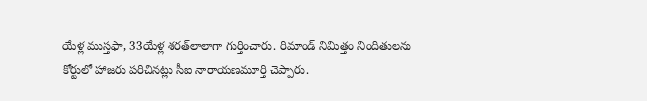యేళ్ల ముస్తఫా, 33యేళ్ల శరత్‌లాలాగా గుర్తించారు. రిమాండ్‌ నిమిత్తం నిందితులను కోర్టులో హాజరు పరిచినట్లు సీఐ నారాయణమూర్తి చెప్పారు.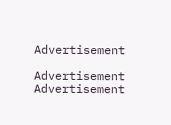Advertisement

Advertisement
Advertisement